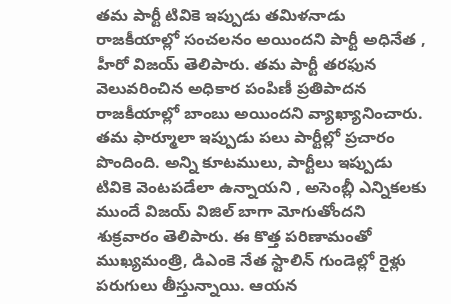తమ పార్టీ టివికె ఇప్పుడు తమిళనాడు రాజకీయాల్లో సంచలనం అయిందని పార్టీ అధినేత , హీరో విజయ్ తెలిపారు. తమ పార్టీ తరఫున వెలువరించిన అధికార పంపిణీ ప్రతిపాదన రాజకీయాల్లో బాంబు అయిందని వ్యాఖ్యానించారు. తమ ఫార్మూలా ఇప్పుడు పలు పార్టీల్లో ప్రచారం పొందింది. అన్ని కూటములు, పార్టీలు ఇప్పుడు టివికె వెంటపడేలా ఉన్నాయని , అసెంబ్లీ ఎన్నికలకు ముందే విజయ్ విజిల్ బాగా మోగుతోందని శుక్రవారం తెలిపారు. ఈ కొత్త పరిణామంతో ముఖ్యమంత్రి, డిఎంకె నేత స్టాలిన్ గుండెల్లో రైళ్లు పరుగులు తీస్తున్నాయి. ఆయన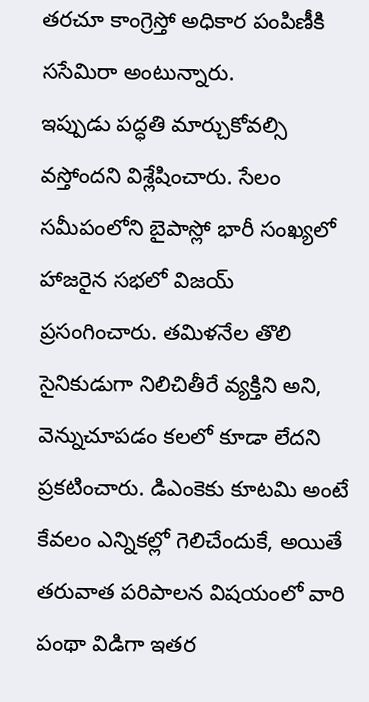తరచూ కాంగ్రెస్తో అధికార పంపిణీకి ససేమిరా అంటున్నారు.
ఇప్పుడు పద్ధతి మార్చుకోవల్సి వస్తోందని విశ్లేషించారు. సేలం సమీపంలోని బైపాస్లో భారీ సంఖ్యలో హాజరైన సభలో విజయ్ ప్రసంగించారు. తమిళనేల తొలి సైనికుడుగా నిలిచితీరే వ్యక్తిని అని, వెన్నుచూపడం కలలో కూడా లేదని ప్రకటించారు. డిఎంకెకు కూటమి అంటే కేవలం ఎన్నికల్లో గెలిచేందుకే, అయితే తరువాత పరిపాలన విషయంలో వారి పంథా విడిగా ఇతర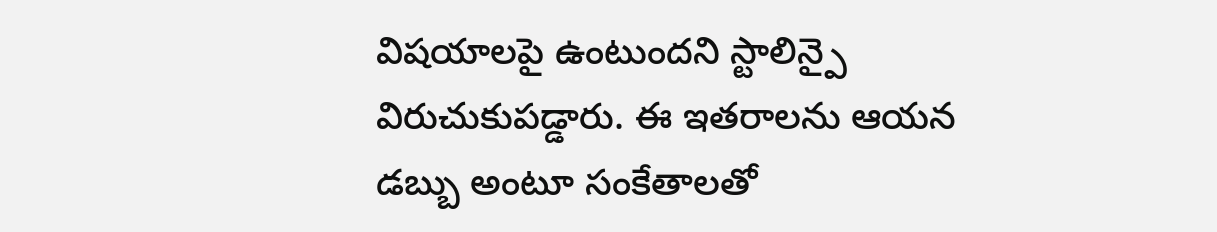విషయాలపై ఉంటుందని స్టాలిన్పై విరుచుకుపడ్డారు. ఈ ఇతరాలను ఆయన డబ్బు అంటూ సంకేతాలతో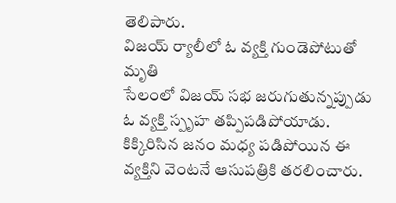తెలిపారు.
విజయ్ ర్యాలీలో ఓ వ్యక్తి గుండెపోటుతో మృతి
సేలంలో విజయ్ సభ జరుగుతున్నప్పుడు ఓ వ్యక్తి స్పృహ తప్పిపడిపోయాడు. కిక్కిరిసిన జనం మధ్య పడిపోయిన ఈ వ్యక్తిని వెంటనే ఆసుపత్రికి తరలించారు.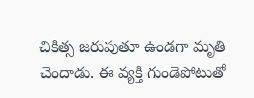చికిత్స జరుపుతూ ఉండగా మృతి చెందాడు. ఈ వ్యక్తి గుండెపోటుతో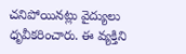చనిపోయినట్లు వైద్యులు ధృవీకరించారు. ఈ వ్యక్తిని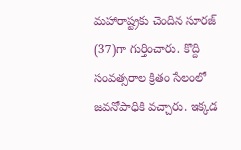మహారాష్ట్రకు చెందిన సూరజ్ (37)గా గుర్తించారు. కొద్ది సంవత్సరాల క్రితం సేలంలో జవనోపాధికి వచ్చారు. ఇక్కడ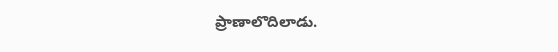ప్రాణాలొదిలాడు.